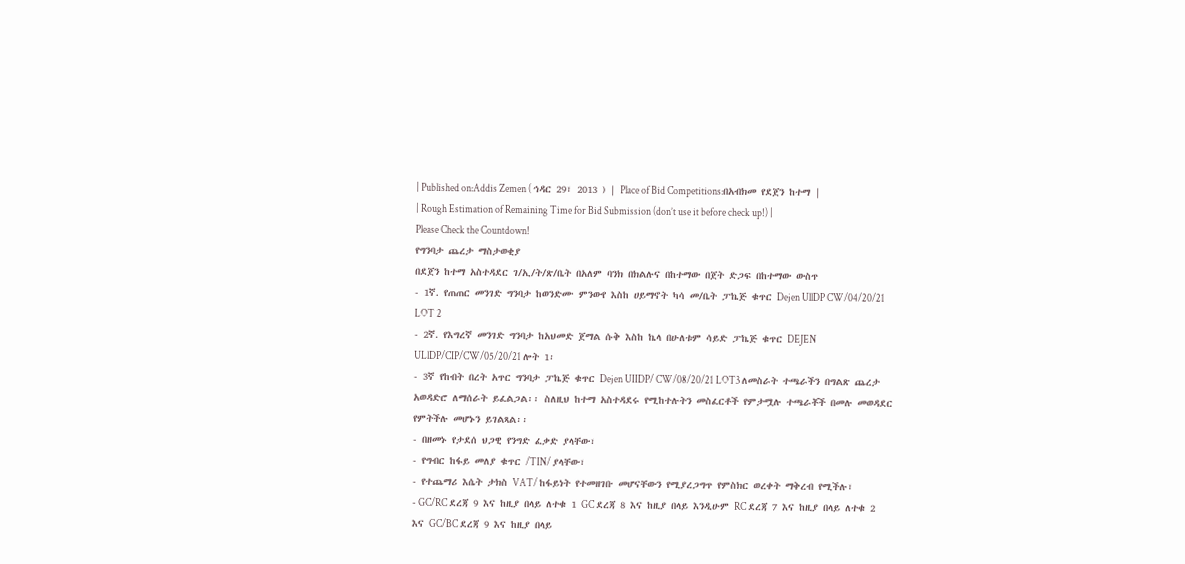| Published on:Addis Zemen ( ኅዳር 29፣ 2013 ) | Place of Bid Competitions:በአብክመ የደጀን ከተማ |
| Rough Estimation of Remaining Time for Bid Submission (don’t use it before check up!) |
Please Check the Countdown!
የግንባታ ጨረታ ማስታወቂያ
በደጀን ከተማ አስተዳደር ገ/ኢ/ት/ጽ/ቤት በአለም ባንክ በክልሉና በከተማው በጀት ድጋፍ በከተማው ውስጥ
- 1ኛ. የጠጠር መንገድ ግንባታ ከወንድሙ ምንውየ እስከ ሀይማኖት ካሳ መ/ቤት ፓኬጅ ቁጥር Dejen UllDP CW/04/20/21 LOT 2
- 2ኛ. የእግረኛ መንገድ ግንባታ ከአህመድ ጀማል ሱቅ እስከ ኬላ በሁለቱም ሳይድ ፓኬጅ ቁጥር DEJEN ULlDP/CIP/CW/05/20/21 ሎት 1፡
- 3ኛ የከብት በረት አጥር ግንባታ ፓኬጅ ቁጥር Dejen UIIDP/ CW/08/20/21 LOT3 ለመስራት ተጫራችን በግልጽ ጨረታ አወዳድሮ ለማሰራት ይፈልጋል፡፡ ስለዚህ ከተማ አስተዳደሩ የሚከተሉትን መስፈርቶች የምታሟሉ ተጫራቾች በመሉ መወዳደር የምትችሉ መሆኑን ይገልጻል፡፡
- በዘመኑ የታደሰ ህጋዊ የንግድ ፈቃድ ያላቸው፣
- የግብር ከፋይ መለያ ቁጥር /TIN/ ያላቸው፣
- የተጨማሪ እሴት ታክስ VAT/ ከፋይነት የተመዘገቡ መሆናቸውን የሚያረጋግጥ የምስክር ወረቀት ማቅረብ የሚችሉ፣
- GC/RC ደረጃ 9 እና ከዚያ በላይ ለተቁ 1 GC ደረጃ 8 እና ከዚያ በላይ እንዲሁም RC ደረጃ 7 እና ከዚያ በላይ ለተቁ 2 እና GC/BC ደረጃ 9 እና ከዚያ በላይ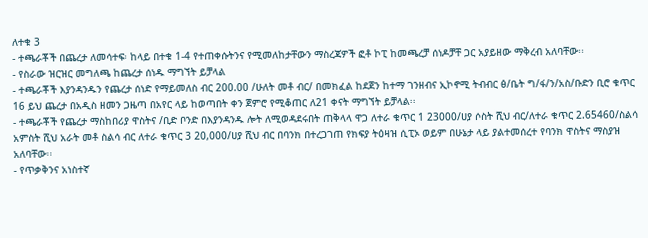ለተቁ 3
- ተጫራቾች በጨረታ ለመሳተፍ፡ ከላይ በተቁ 1-4 የተጠቀሱትንና የሚመለከታቸውን ማስረጃዎች ፎቶ ኮፒ ከመጫረቻ ሰነዶቻቸ ጋር አያይዘው ማቅረብ አለባቸው፡፡
- የስራው ዝርዝር መግለጫ ከጨረታ ሰነዱ ማግኘት ይቻላል
- ተጫራቾች እያንዳንዱን የጨረታ ሰነድ የማይመለስ ብር 200.00 /ሁለት መቶ ብር/ በመክፈል ከደጀን ከተማ ገንዘብና ኢኮኖሚ ትብብር ፅ/ቤት ግ/ፋ/ን/አስ/ቡድን ቢሮ ቁጥር 16 ይህ ጨረታ በአዲስ ዘመን ጋዜጣ በአየር ላይ ከወጣበት ቀን ጀምሮ የሚቆጠር ለ21 ቀናት ማግኘት ይቻላል፡፡
- ተጫራቾች የጨረታ ማስከበሪያ ዋስትና /ቢድ ቦንድ በእያንዳንዱ ሎት ለሚወዳደሩበት ጠቅላላ ዋጋ ለተራ ቁጥር 1 23000/ሀያ ሶስት ሺህ ብር/ለተራ ቁጥር 2.65460/ስልሳ አምስት ሺህ አራት መቶ ስልሳ ብር ለተራ ቁጥር 3 20,000/ሀያ ሺህ ብር በባንክ በተረጋገጠ የክፍያ ትዕዛዝ ሲፒኦ ወይም በሁኔታ ላይ ያልተመሰረተ የባንክ ዋስትና ማስያዝ አለባቸው፡፡
- የጥቃቅንና አነስተኛ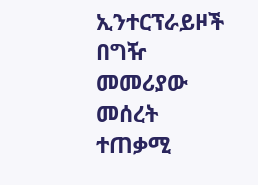ኢንተርፕራይዞች በግዥ መመሪያው መሰረት ተጠቃሚ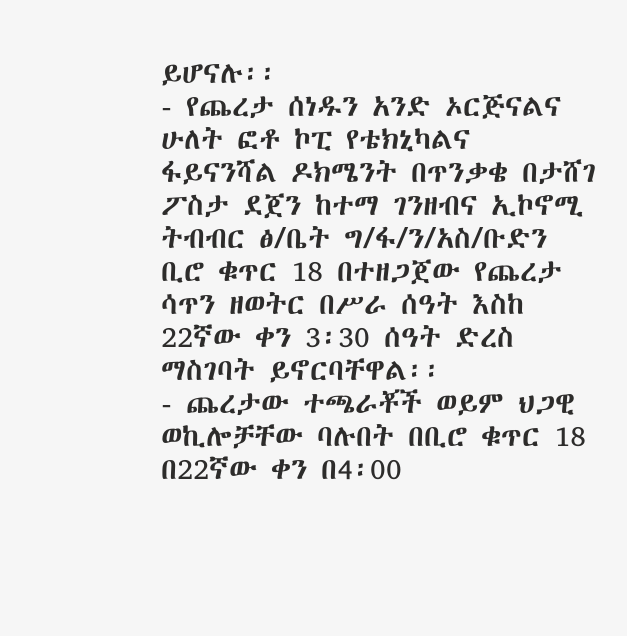ይሆናሉ፡፡
- የጨረታ ሰነዱን አንድ ኦርጅናልና ሁለት ፎቶ ኮፒ የቴክኒካልና ፋይናንሻል ዶክሜንት በጥንቃቄ በታሸገ ፖስታ ደጀን ከተማ ገንዘብና ኢኮኖሚ ትብብር ፅ/ቤት ግ/ፋ/ን/አስ/ቡድን ቢሮ ቁጥር 18 በተዘጋጀው የጨረታ ሳጥን ዘወትር በሥራ ሰዓት እስከ 22ኛው ቀን 3፡30 ሰዓት ድረስ ማስገባት ይኖርባቸዋል፡፡
- ጨረታው ተጫራቾች ወይም ህጋዊ ወኪሎቻቸው ባሉበት በቢሮ ቁጥር 18 በ22ኛው ቀን በ4፡00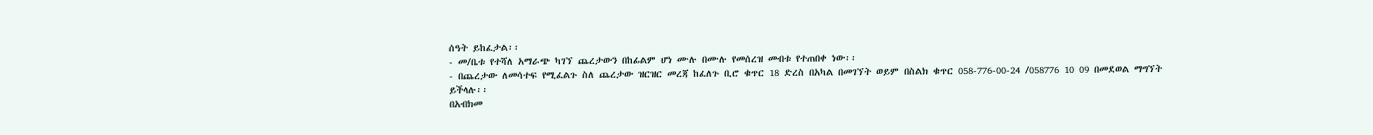ሰዓት ይከፈታል፡፡
- መ/ቤቱ የተሻለ አማራጭ ካገኘ ጨረታውን በከፊልም ሆነ ሙሉ በሙሉ የመሰረዝ መብቱ የተጠበቀ ነው፡፡
- በጨረታው ለመሳተፍ የሚፈልጉ ስለ ጨረታው ዝርዝር መረጃ ከፈለጉ ቢሮ ቁጥር 18 ድረስ በአካል በመገኘት ወይም በስልክ ቁጥር 058-776-00-24 /058776 10 09 በመደወል ማግኘት ይችላሉ፡፡
በአብክመ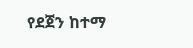የደጀን ከተማ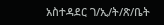አስተዳደር ገ/ኢ/ት/ጽ/ቤት